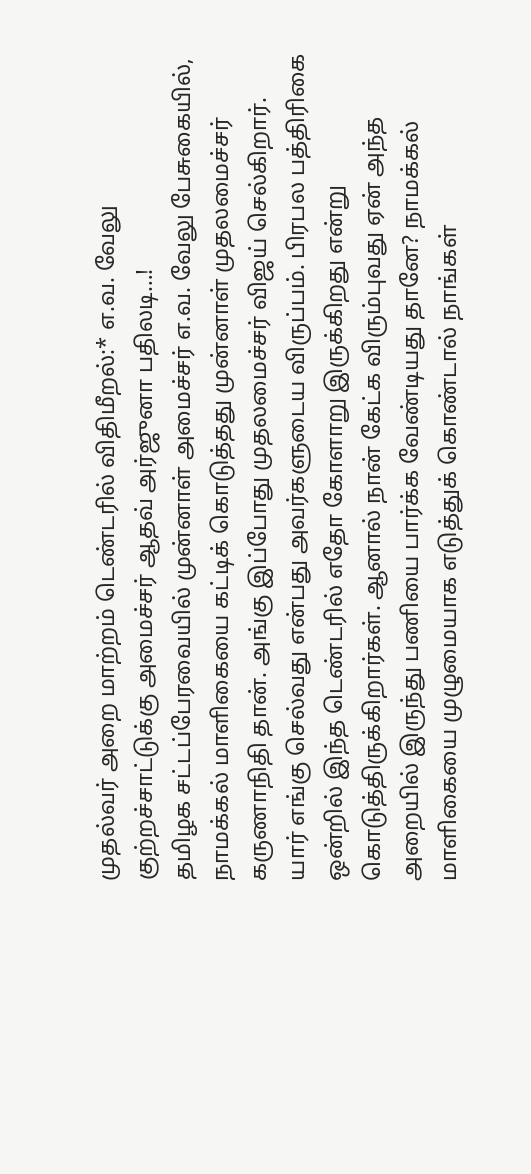முதல்வர் அறை மாற்றம் டெண்டரில் விதிமீறல்:* எ.வ. வேலு குற்றச்சாட்டுக்கு அமைச்சர் ஆதவ் அர்ஜுனா பதிலடி…!
தமிழக சட்டப்பேரவையில் முன்னாள் அமைச்சர் எ.வ. வேலு பேசுகையில், நாமக்கல் மாளிகையை கட்டிக் கொடுத்தது முன்னாள் முதலமைச்சர் கருணாநிதி தான். அங்கு இப்போது முதலமைச்சர் விஜய் செல்கிறார். யார் எங்கு செல்வது என்பது அவர்களுடைய விருப்பம். பிரபல பத்திரிகை ஒன்றில் இந்த டெண்டரில் எதோ கோளாறு இருக்கிறது என்று கொடுத்திருக்கிறார்கள். ஆனால் நான் கேட்க விரும்புவது ஏன் அந்த அறையில் இருந்து பணியை பார்க்க வேண்டியது தானே? நாமக்கல் மாளிகையை முழுமையாக எடுத்துக் கொண்டால் நாங்கள்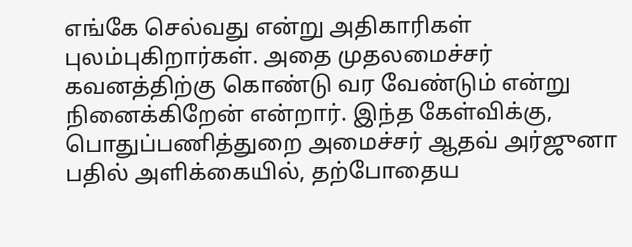எங்கே செல்வது என்று அதிகாரிகள்
புலம்புகிறார்கள். அதை முதலமைச்சர் கவனத்திற்கு கொண்டு வர வேண்டும் என்று நினைக்கிறேன் என்றார். இந்த கேள்விக்கு, பொதுப்பணித்துறை அமைச்சர் ஆதவ் அர்ஜுனா பதில் அளிக்கையில், தற்போதைய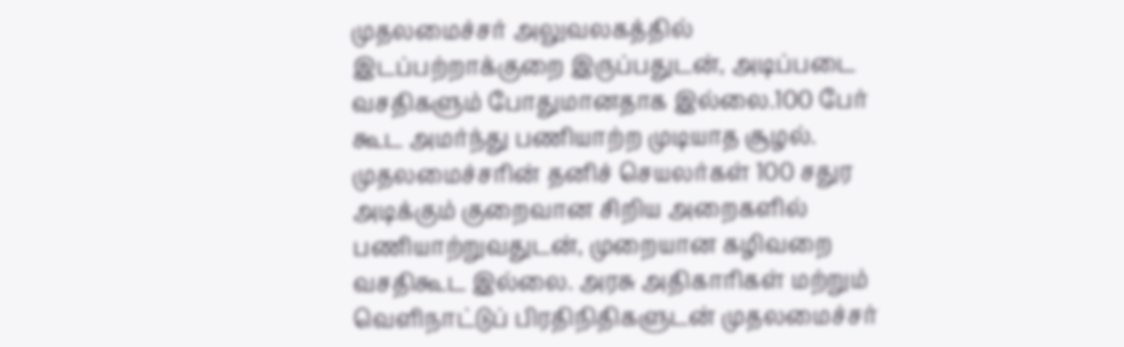முதலமைச்சர் அலுவலகத்தில் இடப்பற்றாக்குறை இருப்பதுடன், அடிப்படை வசதிகளும் போதுமானதாக இல்லை.100 பேர் கூட அமர்ந்து பணியாற்ற முடியாத சூழல். முதலமைச்சரின் தனிச் செயலர்கள் 100 சதுர அடிக்கும் குறைவான சிறிய அறைகளில் பணியாற்றுவதுடன், முறையான கழிவறை வசதிகூட இல்லை. அரசு அதிகாரிகள் மற்றும் வெளிநாட்டுப் பிரதிநிதிகளுடன் முதலமைச்சர்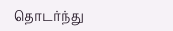தொடர்ந்து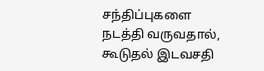சந்திப்புகளை நடத்தி வருவதால், கூடுதல் இடவசதி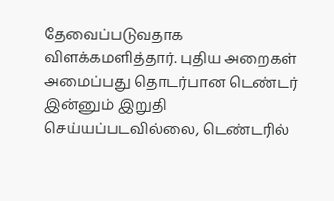தேவைப்படுவதாக விளக்கமளித்தார். புதிய அறைகள் அமைப்பது தொடர்பான டெண்டர் இன்னும் இறுதி செய்யப்படவில்லை, டெண்டரில்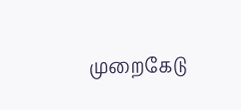முறைகேடு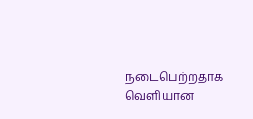நடைபெற்றதாக வெளியான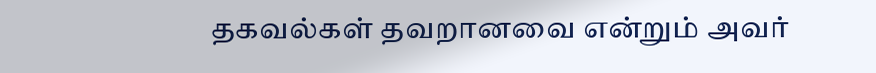தகவல்கள் தவறானவை என்றும் அவர்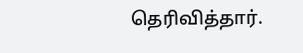தெரிவித்தார்.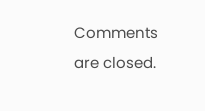Comments are closed.